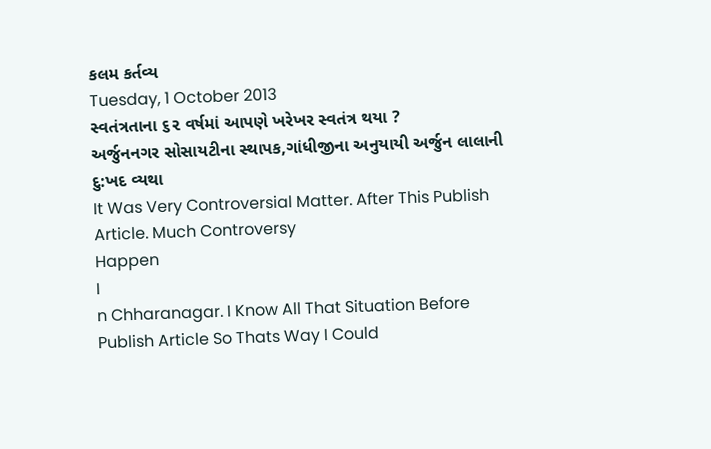કલમ કર્તવ્ય
Tuesday, 1 October 2013
સ્વતંત્રતાના ૬૨ વર્ષમાં આપણે ખરેખર સ્વતંત્ર થયા ?
અર્જુનનગર સોસાયટીના સ્થાપક,ગાંધીજીના અનુયાયી અર્જુન લાલાની દુ:ખદ વ્યથા
It Was Very Controversial Matter. After This Publish Article. Much Controversy
Happen
I
n Chharanagar. I Know All That Situation Before Publish Article So Thats Way I Could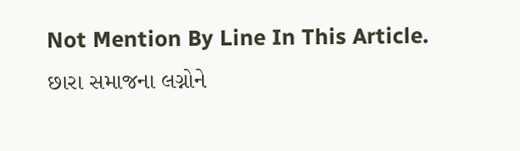Not Mention By Line In This Article.
છારા સમાજના લગ્નોને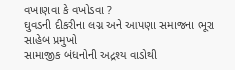વખાણવા કે વખોડવા ?
ઘુવડની દીકરીના લગ્ન અને આપણા સમાજના ભૂરા સાહેબ પ્રમુખો
સામાજીક બંધનોની અદ્રશ્ય વાડોથી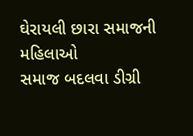ઘેરાયલી છારા સમાજની મહિલાઓ
સમાજ બદલવા ડીગ્રી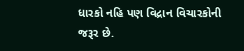ધારકો નહિ પણ વિદ્રાન વિચારકોની જરૂર છે.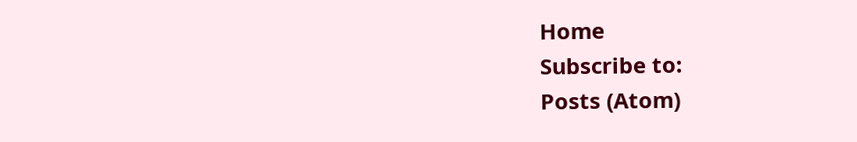Home
Subscribe to:
Posts (Atom)